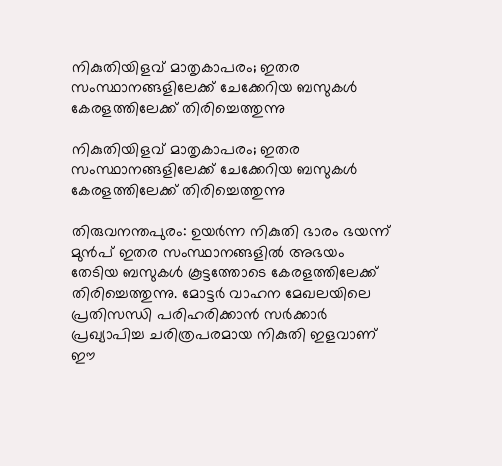നികുതിയിളവ് മാതൃകാപരം; ഇതര സംസ്ഥാനങ്ങളിലേക്ക് ചേക്കേറിയ ബസുകള്‍ കേരളത്തിലേക്ക് തിരിച്ചെത്തുന്നു

നികുതിയിളവ് മാതൃകാപരം; ഇതര സംസ്ഥാനങ്ങളിലേക്ക് ചേക്കേറിയ ബസുകള്‍ കേരളത്തിലേക്ക് തിരിച്ചെത്തുന്നു

തിരുവനന്തപുരം: ഉയര്‍ന്ന നികുതി ഭാരം ഭയന്ന് മുന്‍പ് ഇതര സംസ്ഥാനങ്ങളില്‍ അഭയം തേടിയ ബസുകള്‍ കൂട്ടത്തോടെ കേരളത്തിലേക്ക് തിരിച്ചെത്തുന്നു. മോട്ടര്‍ വാഹന മേഖലയിലെ പ്രതിസന്ധി പരിഹരിക്കാന്‍ സര്‍ക്കാര്‍ പ്രഖ്യാപിച്ച ചരിത്രപരമായ നികുതി ഇളവാണ് ഈ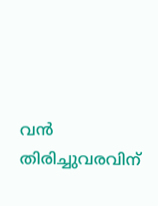വന്‍ തിരിച്ചുവരവിന്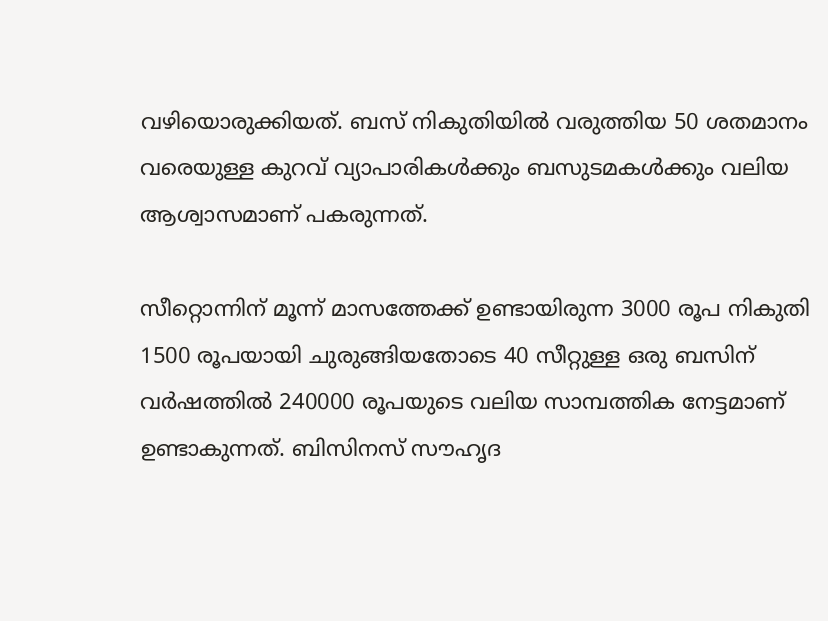വഴിയൊരുക്കിയത്. ബസ് നികുതിയില്‍ വരുത്തിയ 50 ശതമാനം വരെയുള്ള കുറവ് വ്യാപാരികള്‍ക്കും ബസുടമകള്‍ക്കും വലിയ ആശ്വാസമാണ് പകരുന്നത്.

സീറ്റൊന്നിന് മൂന്ന് മാസത്തേക്ക് ഉണ്ടായിരുന്ന 3000 രൂപ നികുതി 1500 രൂപയായി ചുരുങ്ങിയതോടെ 40 സീറ്റുള്ള ഒരു ബസിന് വര്‍ഷത്തില്‍ 240000 രൂപയുടെ വലിയ സാമ്പത്തിക നേട്ടമാണ് ഉണ്ടാകുന്നത്. ബിസിനസ് സൗഹൃദ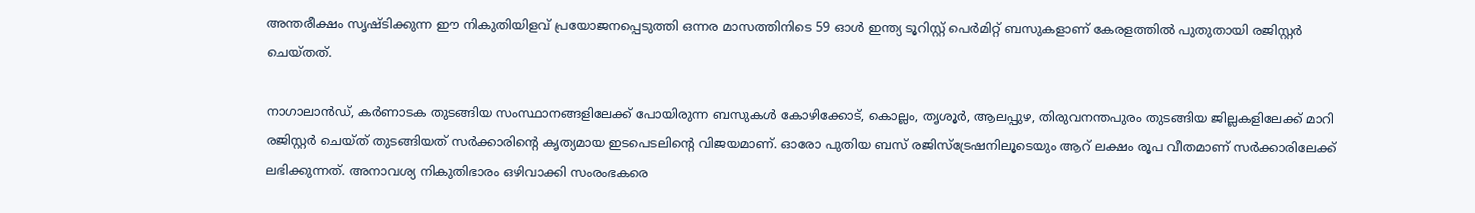അന്തരീക്ഷം സൃഷ്ടിക്കുന്ന ഈ നികുതിയിളവ് പ്രയോജനപ്പെടുത്തി ഒന്നര മാസത്തിനിടെ 59 ഓള്‍ ഇന്ത്യ ടൂറിസ്റ്റ് പെര്‍മിറ്റ് ബസുകളാണ് കേരളത്തില്‍ പുതുതായി രജിസ്റ്റര്‍ ചെയ്തത്.

നാഗാലാന്‍ഡ്, കര്‍ണാടക തുടങ്ങിയ സംസ്ഥാനങ്ങളിലേക്ക് പോയിരുന്ന ബസുകള്‍ കോഴിക്കോട്, കൊല്ലം, തൃശൂര്‍, ആലപ്പുഴ, തിരുവനന്തപുരം തുടങ്ങിയ ജില്ലകളിലേക്ക് മാറി രജിസ്റ്റര്‍ ചെയ്ത് തുടങ്ങിയത് സര്‍ക്കാരിന്റെ കൃത്യമായ ഇടപെടലിന്റെ വിജയമാണ്. ഓരോ പുതിയ ബസ് രജിസ്‌ട്രേഷനിലൂടെയും ആറ് ലക്ഷം രൂപ വീതമാണ് സര്‍ക്കാരിലേക്ക് ലഭിക്കുന്നത്. അനാവശ്യ നികുതിഭാരം ഒഴിവാക്കി സംരംഭകരെ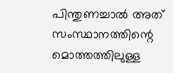പിന്തുണച്ചാല്‍ അത് സംസ്ഥാനത്തിന്റെ മൊത്തത്തിലുള്ള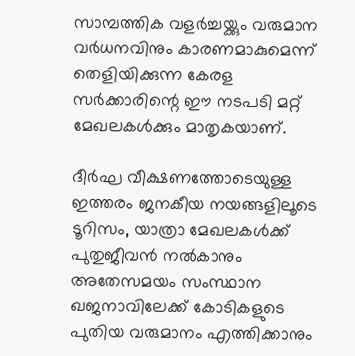സാമ്പത്തിക വളര്‍ച്ചയ്ക്കും വരുമാന വര്‍ധനവിനും കാരണമാകുമെന്ന് തെളിയിക്കുന്ന കേരള സര്‍ക്കാരിന്റെ ഈ നടപടി മറ്റ് മേഖലകള്‍ക്കും മാതൃകയാണ്.

ദീര്‍ഘ വീക്ഷണത്തോടെയുള്ള ഇത്തരം ജനകീയ നയങ്ങളിലൂടെ ടൂറിസം, യാത്രാ മേഖലകള്‍ക്ക് പുതുജീവന്‍ നല്‍കാനും അതേസമയം സംസ്ഥാന ഖജനാവിലേക്ക് കോടികളുടെ പുതിയ വരുമാനം എത്തിക്കാനും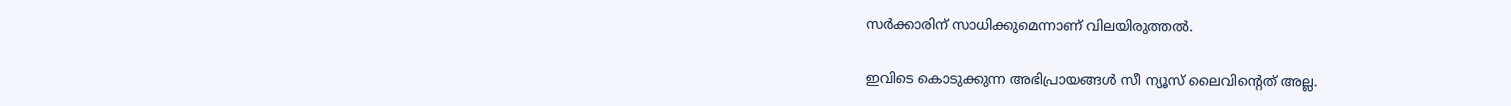സര്‍ക്കാരിന് സാധിക്കുമെന്നാണ് വിലയിരുത്തല്‍.

ഇവിടെ കൊടുക്കുന്ന അഭിപ്രായങ്ങള്‍ സീ ന്യൂസ് ലൈവിന്റെത് അല്ല.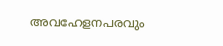അവഹേളനപരവും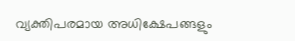വ്യക്തിപരമായ അധിക്ഷേപങ്ങളും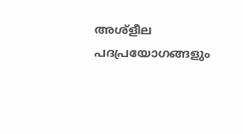അശ്‌ളീല പദപ്രയോഗങ്ങളും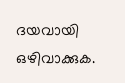ദയവായി ഒഴിവാക്കുക.